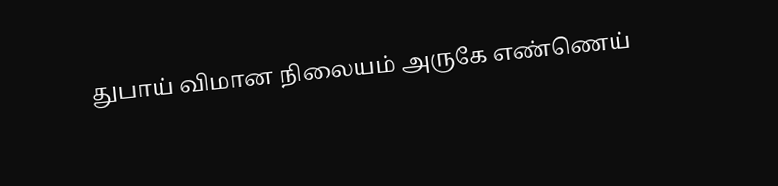துபாய் விமான நிலையம் அருகே எண்ணெய்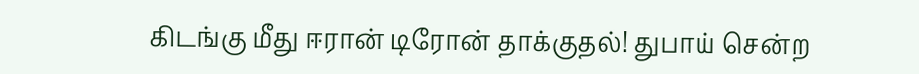கிடங்கு மீது ஈரான் டிரோன் தாக்குதல்! துபாய் சென்ற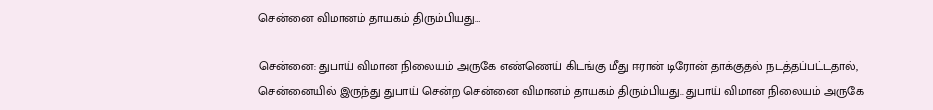சென்னை விமானம் தாயகம் திரும்பியது…

சென்னை: துபாய் விமான நிலையம் அருகே எண்ணெய் கிடங்கு மீது ஈரான் டிரோன் தாக்குதல் நடத்தப்பட்டதால், சென்னையில் இருந்து துபாய் சென்ற சென்னை விமானம் தாயகம் திரும்பியது.. துபாய் விமான நிலையம் அருகே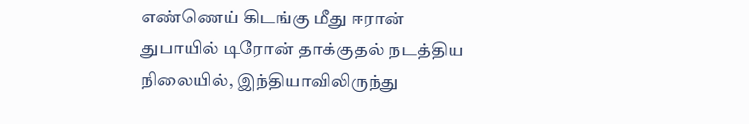எண்ணெய் கிடங்கு மீது ஈரான் துபாயில் டிரோன் தாக்குதல் நடத்திய நிலையில், இந்தியாவிலிருந்து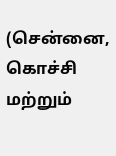(சென்னை, கொச்சி மற்றும்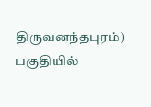திருவனந்தபுரம்)   பகுதியில்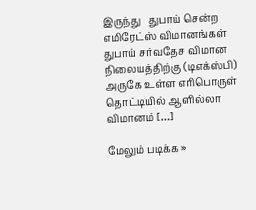இருந்து   துபாய் சென்ற  எமிரேட்ஸ் விமானங்கள் துபாய் சர்வதேச விமான நிலையத்திற்கு (டிஎக்ஸ்பி) அருகே உள்ள எரிபொருள் தொட்டியில் ஆளில்லா விமானம் […]

மேலும் படிக்க »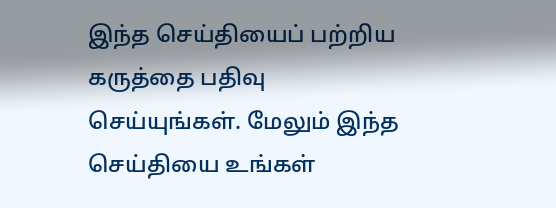இந்த செய்தியைப் பற்றிய கருத்தை பதிவு செய்யுங்கள். மேலும் இந்த செய்தியை உங்கள்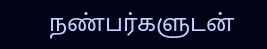நண்பர்களுடன்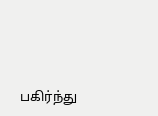பகிர்ந்து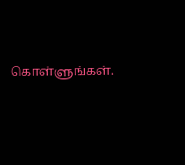கொள்ளுங்கள்.